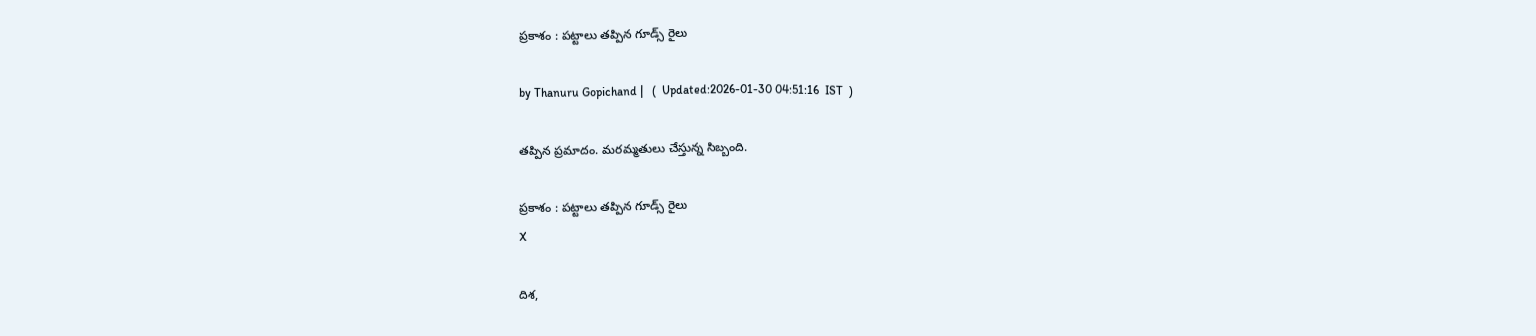ప్రకాశం : పట్టాలు తప్పిన గూడ్స్ రైలు

by Thanuru Gopichand |   (  Updated:2026-01-30 04:51:16  IST  )

తప్పిన ప్రమాదం. మరమ్మతులు చేస్తున్న సిబ్బంది.

ప్రకాశం : పట్టాలు తప్పిన గూడ్స్ రైలు
X

దిశ,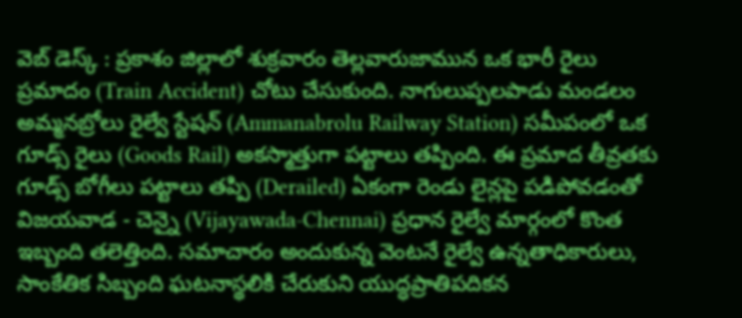వెబ్ డెస్క్ : ప్రకాశం జిల్లాలో శుక్రవారం తెల్లవారుజామున ఒక భారీ రైలు ప్రమాదం (Train Accident) చోటు చేసుకుంది. నాగులుప్పలపాడు మండలం అమ్మనబ్రోలు రైల్వే స్టేషన్ (Ammanabrolu Railway Station) సమీపంలో ఒక గూడ్స్ రైలు (Goods Rail) అకస్మాత్తుగా పట్టాలు తప్పింది. ఈ ప్రమాద తీవ్రతకు గూడ్స్ బోగీలు పట్టాలు తప్పి (Derailed) ఏకంగా రెండు లైన్లపై పడిపోవడంతో విజయవాడ - చెన్నై (Vijayawada-Chennai) ప్రధాన రైల్వే మార్గంలో కొంత ఇబ్బంది తలెత్తింది. సమాచారం అందుకున్న వెంటనే రైల్వే ఉన్నతాధికారులు, సాంకేతిక సిబ్బంది ఘటనాస్థలికి చేరుకుని యుద్ధప్రాతిపదికన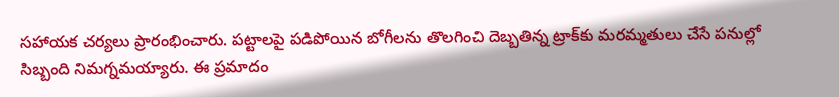సహాయక చర్యలు ప్రారంభించారు. పట్టాలపై పడిపోయిన బోగీలను తొలగించి దెబ్బతిన్న ట్రాక్‌కు మరమ్మతులు చేసే పనుల్లో సిబ్బంది నిమగ్నమయ్యారు. ఈ ప్రమాదం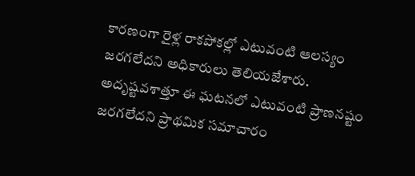కారణంగా రైళ్ల రాకపోకల్లో ఎటువంటి ఆలస్యం జరగలేదని అధికారులు తెలియజేశారు. అదృష్టవశాత్తూ ఈ ఘటనలో ఎటువంటి ప్రాణనష్టం జరగలేదని ప్రాథమిక సమాచారం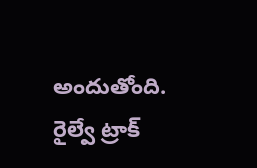అందుతోంది. రైల్వే ట్రాక్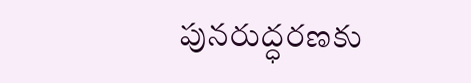పునరుద్ధరణకు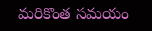మరికొంత సమయం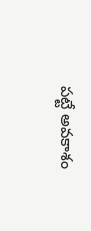పట్టే అవకాశం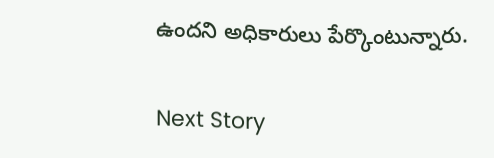ఉందని అధికారులు పేర్కొంటున్నారు.

Next Story